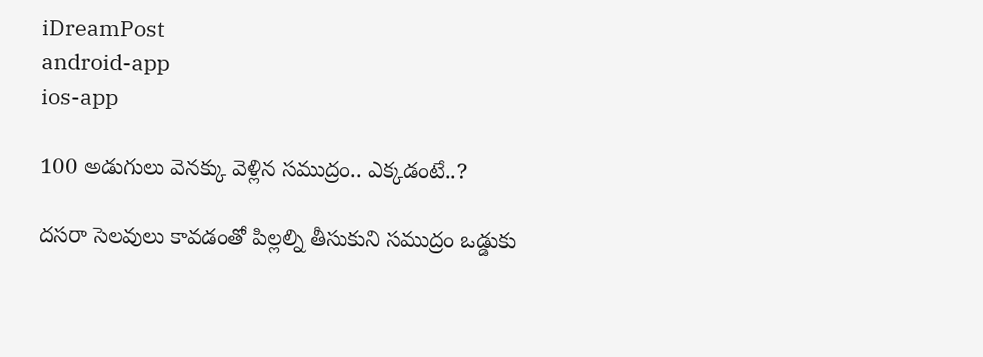iDreamPost
android-app
ios-app

100 అడుగులు వెనక్కు వెళ్లిన సముద్రం.. ఎక్కడంటే..?

దసరా సెలవులు కావడంతో పిల్లల్ని తీసుకుని సముద్రం ఒడ్డుకు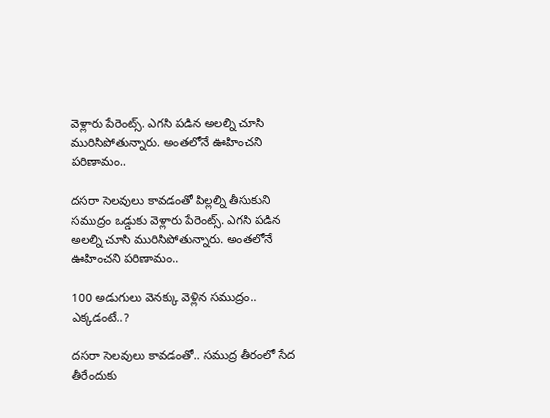వెళ్లారు పేరెంట్స్. ఎగసి పడిన అలల్ని చూసి మురిసిపోతున్నారు. అంతలోనే ఊహించని పరిణామం..

దసరా సెలవులు కావడంతో పిల్లల్ని తీసుకుని సముద్రం ఒడ్డుకు వెళ్లారు పేరెంట్స్. ఎగసి పడిన అలల్ని చూసి మురిసిపోతున్నారు. అంతలోనే ఊహించని పరిణామం..

100 అడుగులు వెనక్కు వెళ్లిన సముద్రం.. ఎక్కడంటే..?

దసరా సెలవులు కావడంతో.. సముద్ర తీరంలో సేద తీరేందుకు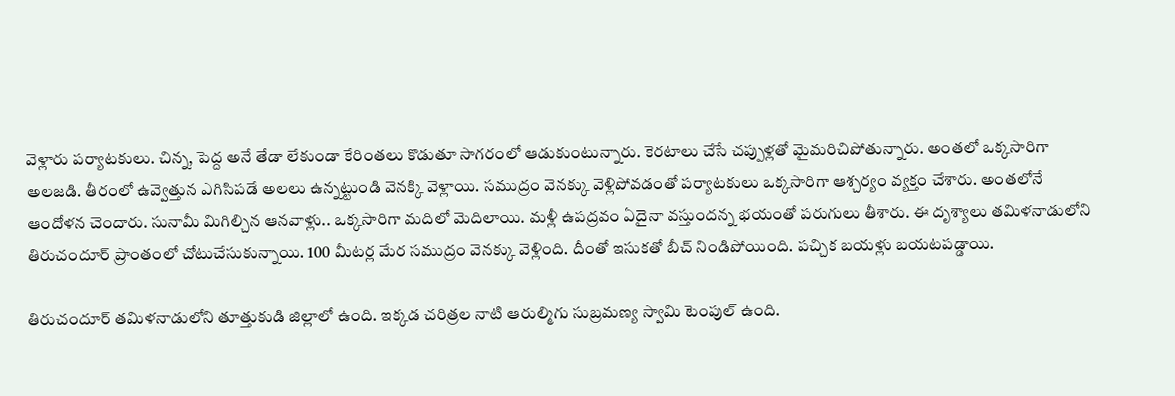వెళ్లారు పర్యాటకులు. చిన్న, పెద్ద అనే తేడా లేకుండా కేరింతలు కొడుతూ సాగరంలో ఆడుకుంటున్నారు. కెరటాలు చేసే చప్పుళ్లతో మైమరిచిపోతున్నారు. అంతలో ఒక్కసారిగా అలజడి. తీరంలో ఉవ్వెత్తున ఎగిసిపడే అలలు ఉన్నట్టుండి వెనక్కి వెళ్లాయి. సముద్రం వెనక్కు వెళ్లిపోవడంతో పర్యాటకులు ఒక్కసారిగా ఆశ్చర్యం వ్యక్తం చేశారు. అంతలోనే ఆందోళన చెందారు. సునామీ మిగిల్చిన ఆనవాళ్లు.. ఒక్కసారిగా మదిలో మెదిలాయి. మళ్లీ ఉపద్రవం ఏదైనా వస్తుందన్న భయంతో పరుగులు తీశారు. ఈ దృశ్యాలు తమిళనాడులోని తిరుచందూర్ ప్రాంతంలో చోటుచేసుకున్నాయి. 100 మీటర్ల మేర సముద్రం వెనక్కు వెళ్లింది. దీంతో ఇసుకతో బీచ్ నిండిపోయింది. పచ్చిక బయళ్లు బయటపడ్డాయి.

తిరుచందూర్ తమిళనాడులోని తూత్తుకుడి జిల్లాలో ఉంది. ఇక్కడ చరిత్రల నాటి ఆరుల్మిగు సుబ్రమణ్య స్వామి టెంపుల్ ఉంది.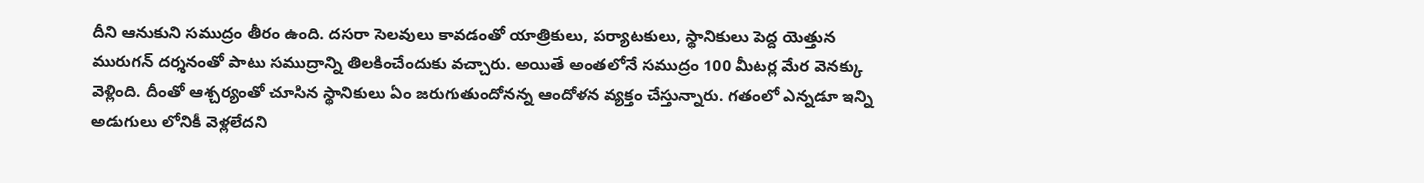దీని ఆనుకుని సముద్రం తీరం ఉంది. దసరా సెలవులు కావడంతో యాత్రికులు, పర్యాటకులు, స్థానికులు పెద్ద యెత్తున మురుగన్ దర్శనంతో పాటు సముద్రాన్ని తిలకించేందుకు వచ్చారు. అయితే అంతలోనే సముద్రం 100 మీటర్ల మేర వెనక్కు వెళ్లింది. దీంతో ఆశ్చర్యంతో చూసిన స్థానికులు ఏం జరుగుతుందోనన్న ఆందోళన వ్యక్తం చేస్తున్నారు. గతంలో ఎన్నడూ ఇన్ని అడుగులు లోనికీ వెళ్లలేదని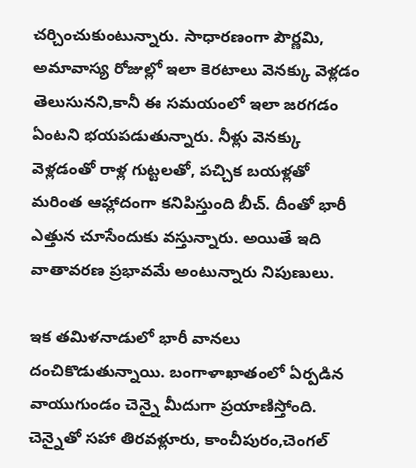చర్చించుకుంటున్నారు. సాధారణంగా పౌర్ణమి, అమావాస్య రోజుల్లో ఇలా కెరటాలు వెనక్కు వెళ్లడం తెలుసునని,కానీ ఈ సమయంలో ఇలా జరగడం ఏంటని భయపడుతున్నారు. నీళ్లు వెనక్కు వెళ్లడంతో రాళ్ల గుట్టలతో, పచ్చిక బయళ్లతో మరింత ఆహ్లాదంగా కనిపిస్తుంది బీచ్. దీంతో భారీ ఎత్తున చూసేందుకు వస్తున్నారు. అయితే ఇది వాతావరణ ప్రభావమే అంటున్నారు నిపుణులు.

ఇక తమిళనాడులో భారీ వానలు దంచికొడుతున్నాయి. బంగాళాఖాతంలో ఏర్పడిన వాయుగుండం చెన్నై మీదుగా ప్రయాణిస్తోంది. చెన్నైతో సహా తిరవళ్లూరు, కాంచీపురం,చెంగల్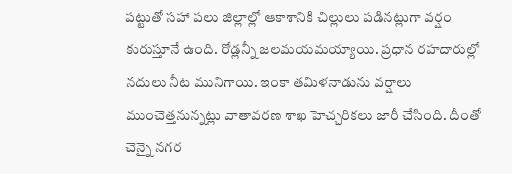పట్టుతో సహా పలు జిల్లాల్లో ఆకాశానికి చిల్లులు పడినట్లుగా వర్షం కురుస్తూనే ఉంది. రోడ్లన్నీ జలమయమయ్యాయి. ప్రధాన రహదారుల్లో నదులు నీట మునిగాయి. ఇంకా తమిళనాడును వర్షాలు ముంచెత్తనున్నట్లు వాతావరణ శాఖ హెచ్చరికలు జారీ చేసింది. దీంతో చెన్నై నగర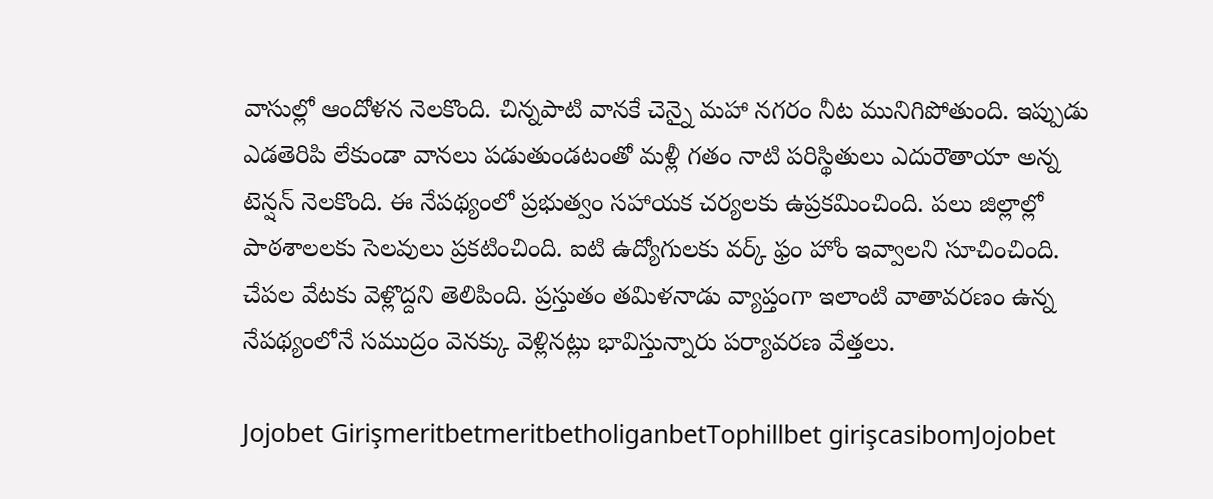వాసుల్లో ఆందోళన నెలకొంది. చిన్నపాటి వానకే చెన్నై మహా నగరం నీట మునిగిపోతుంది. ఇప్పుడు ఎడతెరిపి లేకుండా వానలు పడుతుండటంతో మళ్లీ గతం నాటి పరిస్థితులు ఎదురౌతాయా అన్న టెన్షన్ నెలకొంది. ఈ నేపథ్యంలో ప్రభుత్వం సహాయక చర్యలకు ఉప్రకమించింది. పలు జిల్లాల్లో పాఠశాలలకు సెలవులు ప్రకటించింది. ఐటి ఉద్యోగులకు వర్క్ ఫ్రం హోం ఇవ్వాలని సూచించింది. చేపల వేటకు వెళ్లొద్దని తెలిపింది. ప్రస్తుతం తమిళనాడు వ్యాప్తంగా ఇలాంటి వాతావరణం ఉన్న నేపథ్యంలోనే సముద్రం వెనక్కు వెళ్లినట్లు భావిస్తున్నారు పర్యావరణ వేత్తలు.

Jojobet GirişmeritbetmeritbetholiganbetTophillbet girişcasibomJojobet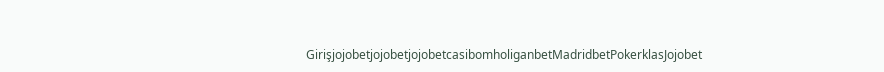GirişjojobetjojobetjojobetcasibomholiganbetMadridbetPokerklasJojobet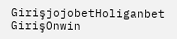GirişjojobetHoliganbet GirişOnwin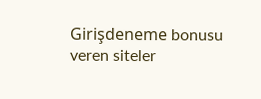Girişdeneme bonusu veren siteler